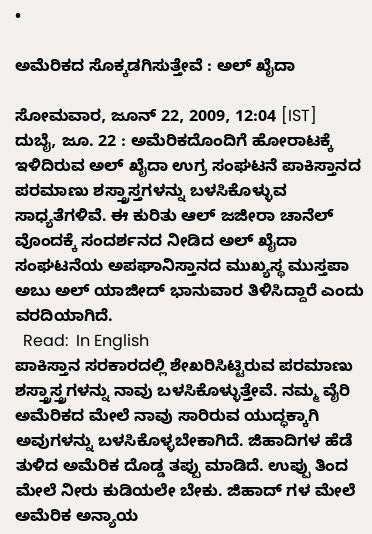•

ಅಮೆರಿಕದ ಸೊಕ್ಕಡಗಿಸುತ್ತೇವೆ : ಅಲ್ ಖೈದಾ

ಸೋಮವಾರ, ಜೂನ್ 22, 2009, 12:04 [IST]
ದುಬೈ, ಜೂ. 22 : ಅಮೆರಿಕದೊಂದಿಗೆ ಹೋರಾಟಕ್ಕೆ ಇಳಿದಿರುವ ಅಲ್ ಖೈದಾ ಉಗ್ರ ಸಂಘಟನೆ ಪಾಕಿಸ್ತಾನದ ಪರಮಾಣು ಶಸ್ತ್ರಾಸ್ತಗಳನ್ನು ಬಳಸಿಕೊಳ್ಳುವ ಸಾಧ್ಯತೆಗಳಿವೆ. ಈ ಕುರಿತು ಆಲ್ ಜಜೀರಾ ಚಾನೆಲ್ ವೊಂದಕ್ಕೆ ಸಂದರ್ಶನದ ನೀಡಿದ ಅಲ್ ಖೈದಾ ಸಂಘಟನೆಯ ಅಪಘಾನಿಸ್ತಾನದ ಮುಖ್ಯಸ್ಥ ಮುಸ್ತಪಾ ಅಬು ಅಲ್ ಯಾಜೀದ್ ಭಾನುವಾರ ತಿಳಿಸಿದ್ದಾರೆ ಎಂದು ವರದಿಯಾಗಿದೆ.
  Read:  In English
ಪಾಕಿಸ್ತಾನ ಸರಕಾರದಲ್ಲಿ ಶೇಖರಿಸಿಟ್ಟಿರುವ ಪರಮಾಣು ಶಸ್ತ್ರಾಸ್ತ್ರಗಳನ್ನು ನಾವು ಬಳಸಿಕೊಳ್ಳುತ್ತೇವೆ. ನಮ್ಮ ವೈರಿ ಅಮೆರಿಕದ ಮೇಲೆ ನಾವು ಸಾರಿರುವ ಯುದ್ಧಕ್ಕಾಗಿ ಅವುಗಳನ್ನು ಬಳಸಿಕೊಳ್ಳಬೇಕಾಗಿದೆ. ಜಿಹಾದಿಗಳ ಹೆಡೆ ತುಳಿದ ಅಮೆರಿಕ ದೊಡ್ಡ ತಪ್ಪು ಮಾಡಿದೆ. ಉಪ್ಪು ತಿಂದ ಮೇಲೆ ನೀರು ಕುಡಿಯಲೇ ಬೇಕು. ಜಿಹಾದ್ ಗಳ ಮೇಲೆ ಅಮೆರಿಕ ಅನ್ಯಾಯ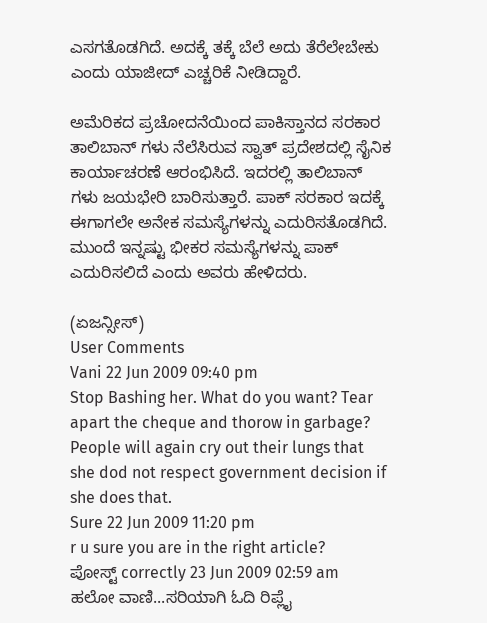ಎಸಗತೊಡಗಿದೆ. ಅದಕ್ಕೆ ತಕ್ಕೆ ಬೆಲೆ ಅದು ತೆರೆಲೇಬೇಕು ಎಂದು ಯಾಜೀದ್ ಎಚ್ಚರಿಕೆ ನೀಡಿದ್ದಾರೆ.

ಅಮೆರಿಕದ ಪ್ರಚೋದನೆಯಿಂದ ಪಾಕಿಸ್ತಾನದ ಸರಕಾರ ತಾಲಿಬಾನ್ ಗಳು ನೆಲೆಸಿರುವ ಸ್ವಾತ್ ಪ್ರದೇಶದಲ್ಲಿ ಸೈನಿಕ ಕಾರ್ಯಾಚರಣೆ ಆರಂಭಿಸಿದೆ. ಇದರಲ್ಲಿ ತಾಲಿಬಾನ್ ಗಳು ಜಯಭೇರಿ ಬಾರಿಸುತ್ತಾರೆ. ಪಾಕ್ ಸರಕಾರ ಇದಕ್ಕೆ ಈಗಾಗಲೇ ಅನೇಕ ಸಮಸ್ಯೆಗಳನ್ನು ಎದುರಿಸತೊಡಗಿದೆ. ಮುಂದೆ ಇನ್ನಷ್ಟು ಭೀಕರ ಸಮಸ್ಯೆಗಳನ್ನು ಪಾಕ್ ಎದುರಿಸಲಿದೆ ಎಂದು ಅವರು ಹೇಳಿದರು.

(ಏಜನ್ಸೀಸ್)
User Comments
Vani 22 Jun 2009 09:40 pm
Stop Bashing her. What do you want? Tear apart the cheque and thorow in garbage? People will again cry out their lungs that she dod not respect government decision if she does that.
Sure 22 Jun 2009 11:20 pm
r u sure you are in the right article?
ಪೋಸ್ಟ್ correctly 23 Jun 2009 02:59 am
ಹಲೋ ವಾಣಿ...ಸರಿಯಾಗಿ ಓದಿ ರಿಪ್ಲೈ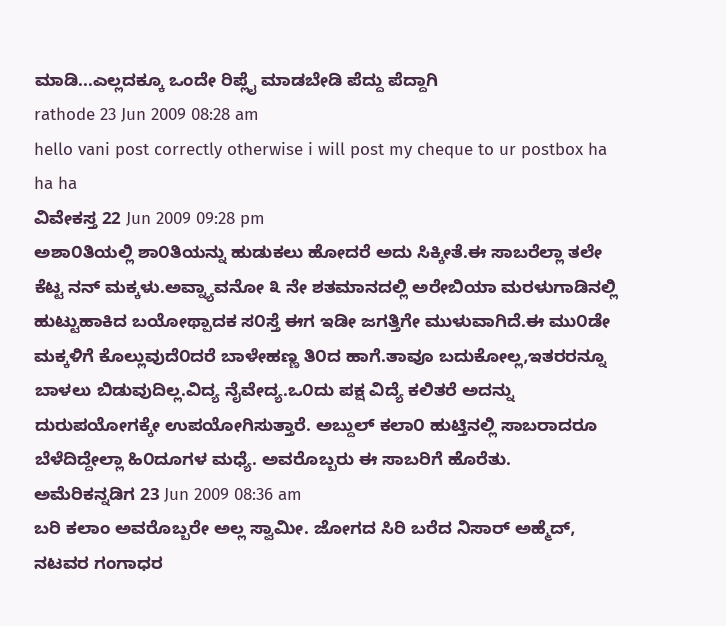ಮಾಡಿ...ಎಲ್ಲದಕ್ಕೂ ಒಂದೇ ರಿಪ್ಲೈ ಮಾಡಬೇಡಿ ಪೆದ್ದು ಪೆದ್ದಾಗಿ
rathode 23 Jun 2009 08:28 am
hello vani post correctly otherwise i will post my cheque to ur postbox ha ha ha
ವಿವೇಕಸ್ತ 22 Jun 2009 09:28 pm
ಅಶಾ೦ತಿಯಲ್ಲಿ ಶಾ೦ತಿಯನ್ನು ಹುಡುಕಲು ಹೋದರೆ ಅದು ಸಿಕ್ಕೀತೆ.ಈ ಸಾಬರೆಲ್ಲಾ ತಲೇ ಕೆಟ್ಟ ನನ್ ಮಕ್ಕಳು.ಅವ್ನ್ಯಾವನೋ ೩ ನೇ ಶತಮಾನದಲ್ಲಿ ಅರೇಬಿಯಾ ಮರಳುಗಾಡಿನಲ್ಲಿ ಹುಟ್ಟುಹಾಕಿದ ಬಯೋಥ್ಪಾದಕ ಸ೦ಸ್ತೆ ಈಗ ಇಡೀ ಜಗತ್ತಿಗೇ ಮುಳುವಾಗಿದೆ.ಈ ಮು೦ಡೇ ಮಕ್ಕಳಿಗೆ ಕೊಲ್ಲುವುದೆ೦ದರೆ ಬಾಳೇಹಣ್ಣ ತಿ೦ದ ಹಾಗೆ.ತಾವೂ ಬದುಕೋಲ್ಲ,ಇತರರನ್ನೂ ಬಾಳಲು ಬಿಡುವುದಿಲ್ಲ.ವಿದ್ಯ ನೈವೇದ್ಯ.ಒ೦ದು ಪಕ್ಷ ವಿದ್ಯೆ ಕಲಿತರೆ ಅದನ್ನು ದುರುಪಯೋಗಕ್ಕೇ ಉಪಯೋಗಿಸುತ್ತಾರೆ. ಅಬ್ದುಲ್ ಕಲಾ೦ ಹುಟ್ತಿನಲ್ಲಿ ಸಾಬರಾದರೂ ಬೆಳೆದಿದ್ದೇಲ್ಲಾ ಹಿ೦ದೂಗಳ ಮಧ್ಯೆ. ಅವರೊಬ್ಬರು ಈ ಸಾಬರಿಗೆ ಹೊರೆತು.
ಅಮೆರಿಕನ್ನಡಿಗ 23 Jun 2009 08:36 am
ಬರಿ ಕಲಾಂ ಅವರೊಬ್ಬರೇ ಅಲ್ಲ ಸ್ವಾಮೀ. ಜೋಗದ ಸಿರಿ ಬರೆದ ನಿಸಾರ್ ಅಹ್ಮೆದ್, ನಟವರ ಗಂಗಾಧರ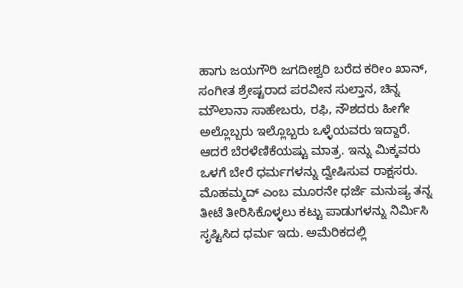ಹಾಗು ಜಯಗೌರಿ ಜಗದೀಶ್ವರಿ ಬರೆದ ಕರೀಂ ಖಾನ್, ಸಂಗೀತ ಶ್ರೇಷ್ಟರಾದ ಪರವೀನ ಸುಲ್ತಾನ, ಚಿನ್ನ ಮೌಲಾನಾ ಸಾಹೇಬರು, ರಫಿ, ನೌಶದರು ಹೀಗೇ ಅಲ್ಲೊಬ್ಬರು ಇಲ್ಲೊಬ್ಬರು ಒಳ್ಳೆಯವರು ಇದ್ದಾರೆ. ಆದರೆ ಬೆರಳೆಣಿಕೆಯಷ್ಟು ಮಾತ್ರ. ಇನ್ನು ಮಿಕ್ಕವರು ಒಳಗೆ ಬೇರೆ ಧರ್ಮಗಳನ್ನು ದ್ವೇಷಿಸುವ ರಾಕ್ಷಸರು. ಮೊಹಮ್ಮದ್ ಎಂಬ ಮೂರನೇ ಧರ್ಜೆ ಮನುಷ್ಯ ತನ್ನ ತೀಟೆ ತೀರಿಸಿಕೊಳ್ಳಲು ಕಟ್ಟು ಪಾಡುಗಳನ್ನು ನಿರ್ಮಿಸಿ ಸೃಷ್ಟಿಸಿದ ಧರ್ಮ ಇದು. ಅಮೆರಿಕದಲ್ಲಿ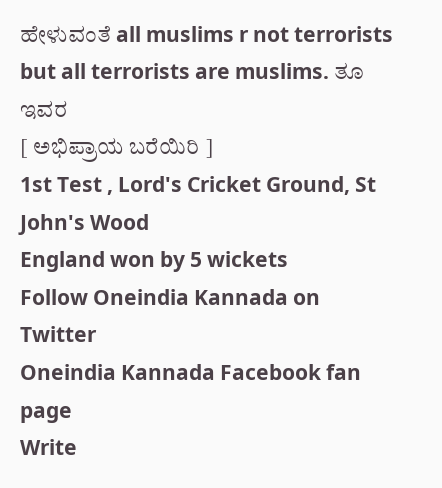ಹೇಳುವಂತೆ all muslims r not terrorists but all terrorists are muslims. ತೂ ಇವರ
[ ಅಭಿಪ್ರಾಯ ಬರೆಯಿರಿ ]
1st Test , Lord's Cricket Ground, St John's Wood
England won by 5 wickets
Follow Oneindia Kannada on Twitter
Oneindia Kannada Facebook fan page
Write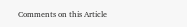Comments on this Article